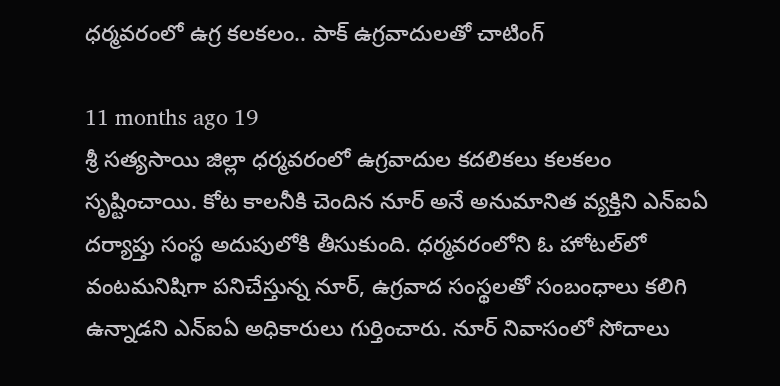ధర్మవరంలో ఉగ్ర కలకలం.. పాక్ ఉగ్రవాదులతో చాటింగ్

11 months ago 19
శ్రీ సత్యసాయి జిల్లా ధర్మవరంలో ఉగ్రవాదుల కదలికలు కలకలం సృష్టించాయి. కోట కాలనీకి చెందిన నూర్ అనే అనుమానిత వ్యక్తిని ఎన్ఐఏ దర్యాప్తు సంస్థ అదుపులోకి తీసుకుంది. ధర్మవరంలోని ఓ హోటల్‌లో వంటమనిషిగా పనిచేస్తున్న నూర్, ఉగ్రవాద సంస్థలతో సంబంధాలు కలిగి ఉన్నాడని ఎన్‌ఐఏ అధికారులు గుర్తించారు. నూర్ నివాసంలో సోదాలు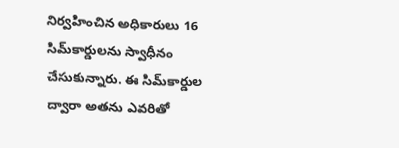నిర్వహించిన అధికారులు 16 సిమ్‌కార్డులను స్వాధీనం చేసుకున్నారు. ఈ సిమ్‌కార్డుల ద్వారా అతను ఎవరితో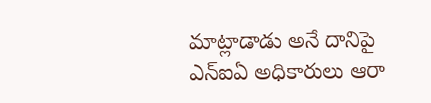మాట్లాడాడు అనే దానిపై ఎన్‌ఐఏ అధికారులు ఆరా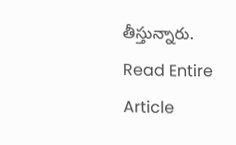తీస్తున్నారు.
Read Entire Article